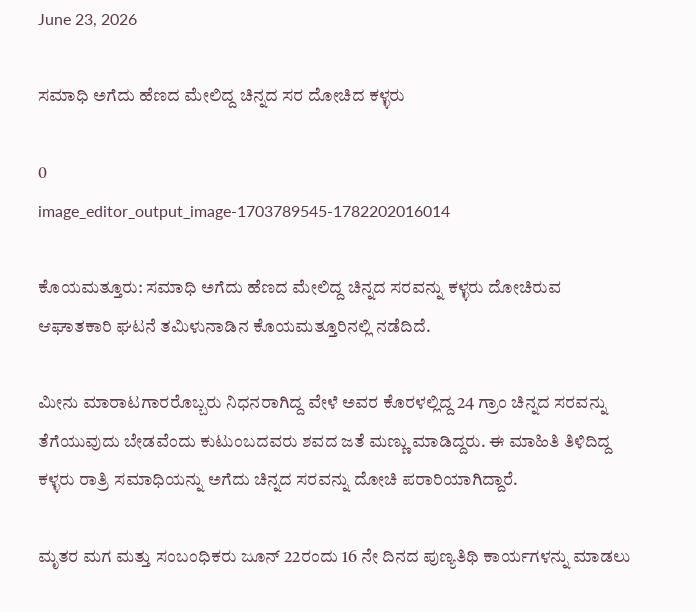June 23, 2026

ಸಮಾಧಿ ಅಗೆದು ಹೆಣದ ಮೇಲಿದ್ದ ಚಿನ್ನದ ಸರ ದೋಚಿದ ಕಳ್ಳರು

0
image_editor_output_image-1703789545-1782202016014

ಕೊಯಮತ್ತೂರು: ಸಮಾಧಿ ಅಗೆದು ಹೆಣದ ಮೇಲಿದ್ದ ಚಿನ್ನದ ಸರವನ್ನು ಕಳ್ಳರು ದೋಚಿರುವ ಆಘಾತಕಾರಿ ಘಟನೆ ತಮಿಳುನಾಡಿನ ಕೊಯಮತ್ತೂರಿನಲ್ಲಿ ನಡೆದಿದೆ.

ಮೀನು ಮಾರಾಟಗಾರರೊಬ್ಬರು ನಿಧನರಾಗಿದ್ದ ವೇಳೆ ಅವರ ಕೊರಳಲ್ಲಿದ್ದ 24 ಗ್ರಾಂ ಚಿನ್ನದ ಸರವನ್ನು ತೆಗೆಯುವುದು ಬೇಡವೆಂದು ಕುಟುಂಬದವರು ಶವದ ಜತೆ ಮಣ್ಣು ಮಾಡಿದ್ದರು. ಈ ಮಾಹಿತಿ ತಿಳಿದಿದ್ದ ಕಳ್ಳರು ರಾತ್ರಿ ಸಮಾಧಿಯನ್ನು ಅಗೆದು ಚಿನ್ನದ ಸರವನ್ನು ದೋಚಿ ಪರಾರಿಯಾಗಿದ್ದಾರೆ.

ಮೃತರ ಮಗ ಮತ್ತು ಸಂಬಂಧಿಕರು ಜೂನ್ 22ರಂದು 16 ನೇ ದಿನದ ಪುಣ್ಯತಿಥಿ ಕಾರ್ಯಗಳನ್ನು ಮಾಡಲು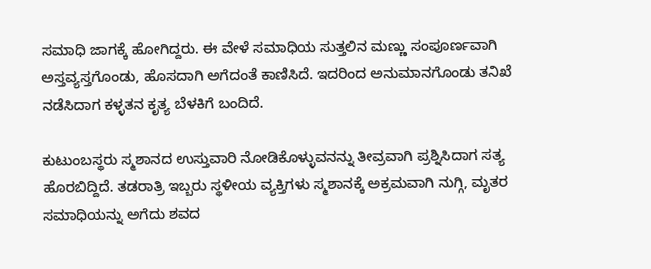ಸಮಾಧಿ ಜಾಗಕ್ಕೆ ಹೋಗಿದ್ದರು. ಈ ವೇಳೆ ಸಮಾಧಿಯ ಸುತ್ತಲಿನ ಮಣ್ಣು ಸಂಪೂರ್ಣವಾಗಿ ಅಸ್ತವ್ಯಸ್ತಗೊಂಡು, ಹೊಸದಾಗಿ ಅಗೆದಂತೆ ಕಾಣಿಸಿದೆ. ಇದರಿಂದ ಅನುಮಾನಗೊಂಡು ತನಿಖೆ ನಡೆಸಿದಾಗ ಕಳ್ಳತನ ಕೃತ್ಯ ಬೆಳಕಿಗೆ ಬಂದಿದೆ.

ಕುಟುಂಬಸ್ಥರು ಸ್ಮಶಾನದ ಉಸ್ತುವಾರಿ ನೋಡಿಕೊಳ್ಳುವನನ್ನು ತೀವ್ರವಾಗಿ ಪ್ರಶ್ನಿಸಿದಾಗ ಸತ್ಯ ಹೊರಬಿದ್ದಿದೆ. ತಡರಾತ್ರಿ ಇಬ್ಬರು ಸ್ಥಳೀಯ ವ್ಯಕ್ತಿಗಳು ಸ್ಮಶಾನಕ್ಕೆ ಅಕ್ರಮವಾಗಿ ನುಗ್ಗಿ, ಮೃತರ ಸಮಾಧಿಯನ್ನು ಅಗೆದು ಶವದ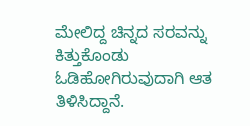ಮೇಲಿದ್ದ ಚಿನ್ನದ ಸರವನ್ನು ಕಿತ್ತುಕೊಂಡು ಓಡಿಹೋಗಿರುವುದಾಗಿ ಆತ ತಿಳಿಸಿದ್ದಾನೆ.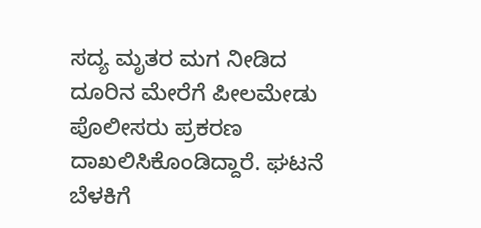ಸದ್ಯ ಮೃತರ ಮಗ ನೀಡಿದ ದೂರಿನ ಮೇರೆಗೆ ಪೀಲಮೇಡು ಪೊಲೀಸರು ಪ್ರಕರಣ ದಾಖಲಿಸಿಕೊಂಡಿದ್ದಾರೆ. ಘಟನೆ ಬೆಳಕಿಗೆ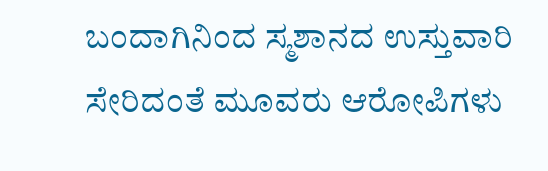ಬಂದಾಗಿನಿಂದ ಸ್ಮಶಾನದ ಉಸ್ತುವಾರಿ ಸೇರಿದಂತೆ ಮೂವರು ಆರೋಪಿಗಳು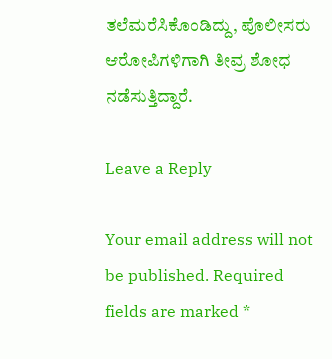ತಲೆಮರೆಸಿಕೊಂಡಿದ್ದು, ಪೊಲೀಸರು ಆರೋಪಿಗಳಿಗಾಗಿ ತೀವ್ರ ಶೋಧ ನಡೆಸುತ್ತಿದ್ದಾರೆ.

Leave a Reply

Your email address will not be published. Required fields are marked *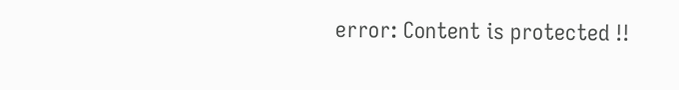error: Content is protected !!